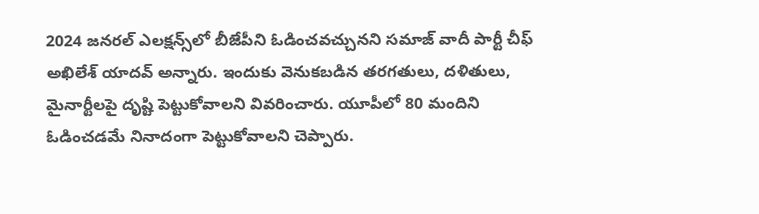2024 జనరల్ ఎలక్షన్స్‌లో బీజేపీని ఓడించవచ్చునని సమాజ్ వాదీ పార్టీ చీఫ్ అఖిలేశ్ యాదవ్ అన్నారు. ఇందుకు వెనుకబడిన తరగతులు, దళితులు, మైనార్టీలపై దృష్టి పెట్టుకోవాలని వివరించారు. యూపీలో 80 మందిని ఓడించడమే నినాదంగా పెట్టుకోవాలని చెప్పారు.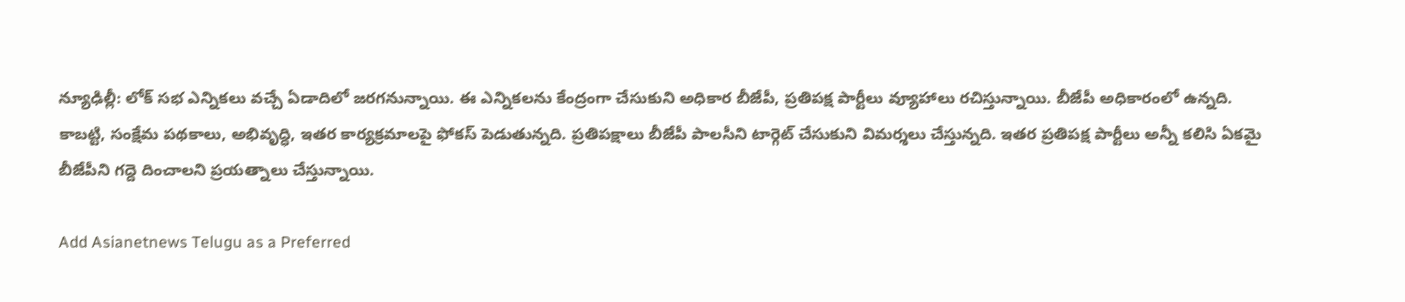న్యూఢిల్లీ: లోక్ సభ ఎన్నికలు వచ్చే ఏడాదిలో జరగనున్నాయి. ఈ ఎన్నికలను కేంద్రంగా చేసుకుని అధికార బీజేపీ, ప్రతిపక్ష పార్టీలు వ్యూహాలు రచిస్తున్నాయి. బీజేపీ అధికారంలో ఉన్నది. కాబట్టి, సంక్షేమ పథకాలు, అభివృద్ధి, ఇతర కార్యక్రమాలపై ఫోకస్ పెడుతున్నది. ప్రతిపక్షాలు బీజేపీ పాలసీని టార్గెట్ చేసుకుని విమర్శలు చేస్తున్నది. ఇతర ప్రతిపక్ష పార్టీలు అన్నీ కలిసి ఏకమై బీజేపీని గద్దె దించాలని ప్రయత్నాలు చేస్తున్నాయి.

Add Asianetnews Telugu as a Preferred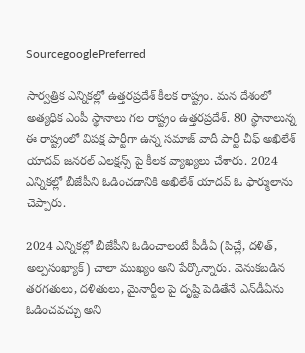SourcegooglePreferred

సార్వత్రిక ఎన్నికల్లో ఉత్తరప్రదేశ్‌ కీలక రాష్ట్రం. మన దేశంలో అత్యధిక ఎంపీ స్థానాలు గల రాష్ట్రం ఉత్తరప్రదేశ్. 80 స్థానాలున్న ఈ రాష్ట్రంలో విపక్ష పార్టీగా ఉన్న సమాజ్ వాదీ పార్టీ చీఫ్ అఖిలేశ్ యాదవ్ జనరల్ ఎలక్షన్స్ పై కీలక వ్యాఖ్యలు చేశారు. 2024 ఎన్నికల్లో బీజేపీని ఓడించడానికి అఖిలేశ్ యాదవ్ ఓ ఫార్ములాను చెప్పారు.

2024 ఎన్నికల్లో బీజేపీని ఓడించాలంటే పీడీఏ (పిచ్లే, దళిత్, అల్పసంఖ్యాక్) చాలా ముఖ్యం అని పేర్కొన్నారు. వెనుకబడిన తరగతులు, దళితులు, మైనార్టీల పై దృష్టి పెడితేనే ఎన్‌డీఏను ఓడించవచ్చు అని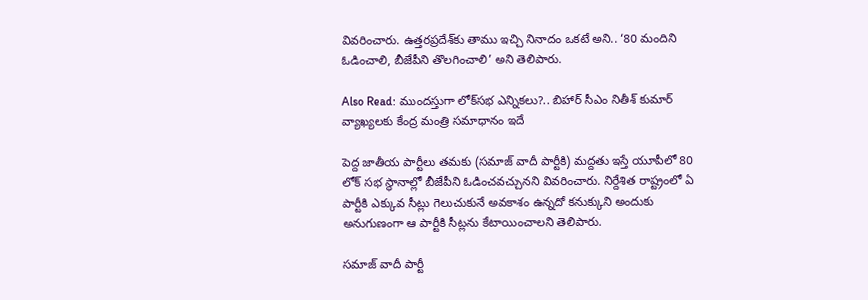వివరించారు. ఉత్తరప్రదేశ్‌కు తాము ఇచ్చి నినాదం ఒకటే అని.. ‘80 మందిని ఓడించాలి, బీజేపీని తొలగించాలి’ అని తెలిపారు.

Also Read: ముందస్తుగా లోక్‌సభ ఎన్నికలు?.. బిహార్ సీఎం నితీశ్ కుమార్ వ్యాఖ్యలకు కేంద్ర మంత్రి సమాధానం ఇదే

పెద్ద జాతీయ పార్టీలు తమకు (సమాజ్ వాదీ పార్టీకి) మద్దతు ఇస్తే యూపీలో 80 లోక్ సభ స్థానాల్లో బీజేపీని ఓడించవచ్చునని వివరించారు. నిర్దేశిత రాష్ట్రంలో ఏ పార్టీకి ఎక్కువ సీట్లు గెలుచుకునే అవకాశం ఉన్నదో కనుక్కుని అందుకు అనుగుణంగా ఆ పార్టీకి సీట్లను కేటాయించాలని తెలిపారు.

సమాజ్ వాదీ పార్టీ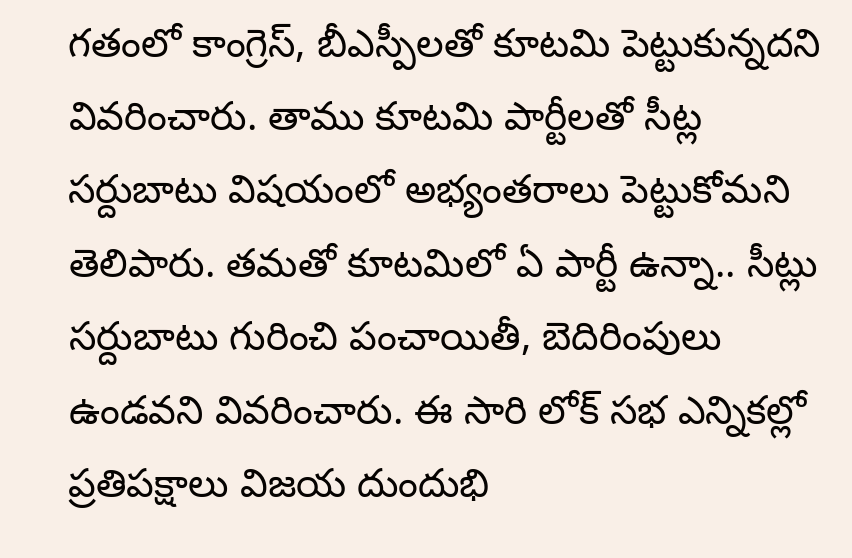గతంలో కాంగ్రెస్, బీఎస్పీలతో కూటమి పెట్టుకున్నదని వివరించారు. తాము కూటమి పార్టీలతో సీట్ల సర్దుబాటు విషయంలో అభ్యంతరాలు పెట్టుకోమని తెలిపారు. తమతో కూటమిలో ఏ పార్టీ ఉన్నా.. సీట్లు సర్దుబాటు గురించి పంచాయితీ, బెదిరింపులు ఉండవని వివరించారు. ఈ సారి లోక్ సభ ఎన్నికల్లో ప్రతిపక్షాలు విజయ దుందుభి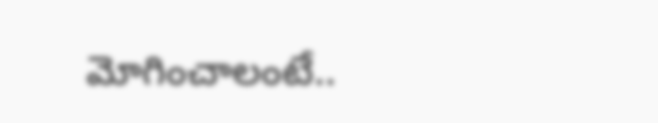మోగించాలంటే..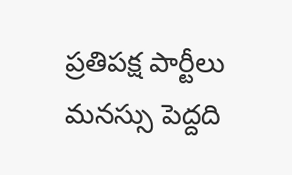ప్రతిపక్ష పార్టీలు మనస్సు పెద్దది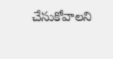చేసుకోవాలని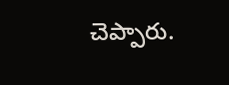చెప్పారు.